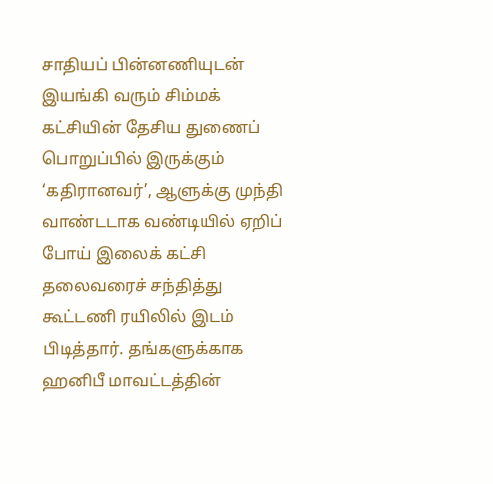சாதியப் பின்னணியுடன் இயங்கி வரும் சிம்மக் கட்சியின் தேசிய துணைப் பொறுப்பில் இருக்கும் ‘கதிரானவர்’, ஆளுக்கு முந்தி வாண்டடாக வண்டியில் ஏறிப் போய் இலைக் கட்சி தலைவரைச் சந்தித்து கூட்டணி ரயிலில் இடம் பிடித்தார். தங்களுக்காக ஹனிபீ மாவட்டத்தின்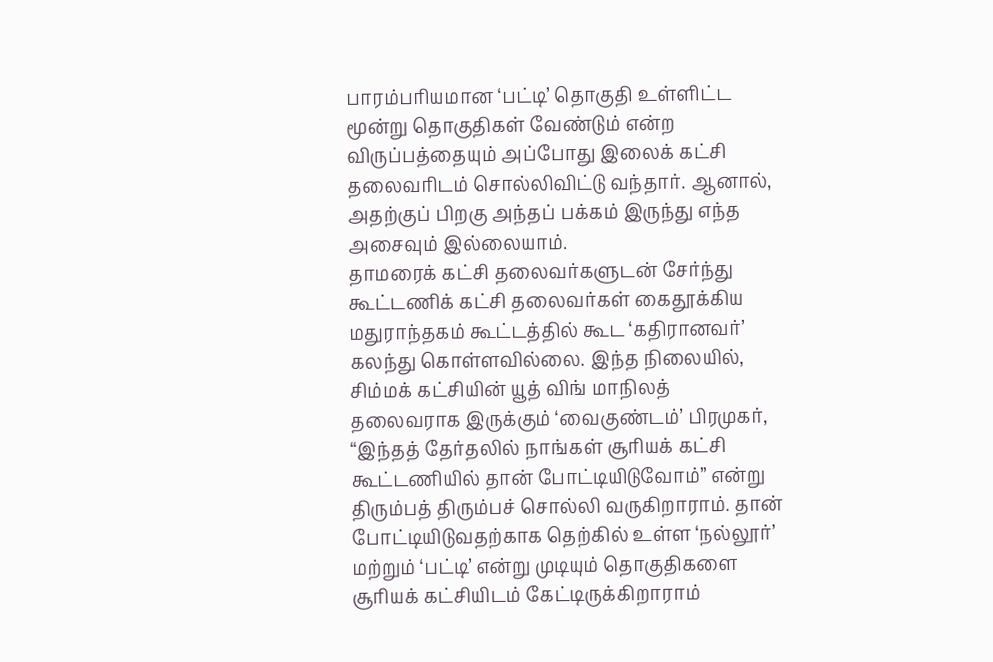பாரம்பரியமான ‘பட்டி’ தொகுதி உள்ளிட்ட மூன்று தொகுதிகள் வேண்டும் என்ற விருப்பத்தையும் அப்போது இலைக் கட்சி தலைவரிடம் சொல்லிவிட்டு வந்தார். ஆனால், அதற்குப் பிறகு அந்தப் பக்கம் இருந்து எந்த அசைவும் இல்லையாம்.
தாமரைக் கட்சி தலைவர்களுடன் சேர்ந்து கூட்டணிக் கட்சி தலைவர்கள் கைதூக்கிய மதுராந்தகம் கூட்டத்தில் கூட ‘கதிரானவர்’ கலந்து கொள்ளவில்லை. இந்த நிலையில், சிம்மக் கட்சியின் யூத் விங் மாநிலத் தலைவராக இருக்கும் ‘வைகுண்டம்’ பிரமுகர், “இந்தத் தேர்தலில் நாங்கள் சூரியக் கட்சி கூட்டணியில் தான் போட்டியிடுவோம்” என்று திரும்பத் திரும்பச் சொல்லி வருகிறாராம். தான் போட்டியிடுவதற்காக தெற்கில் உள்ள ‘நல்லூர்’ மற்றும் ‘பட்டி’ என்று முடியும் தொகுதிகளை சூரியக் கட்சியிடம் கேட்டிருக்கிறாராம்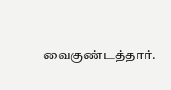வைகுண்டத்தார்.